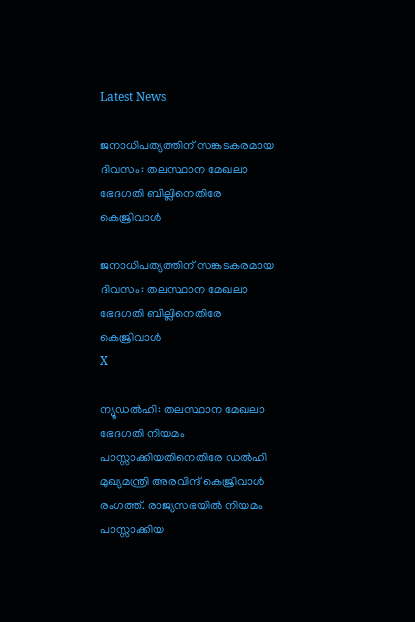Latest News

ജനാധിപത്യത്തിന് സങ്കടകരമായ ദിവസം: തലസ്ഥാന മേഖലാ ഭേദഗതി ബില്ലിനെതിരേ കെജ്രിവാള്‍

ജനാധിപത്യത്തിന് സങ്കടകരമായ ദിവസം: തലസ്ഥാന മേഖലാ ഭേദഗതി ബില്ലിനെതിരേ കെജ്രിവാള്‍
X

ന്യൂഡല്‍ഹി: തലസ്ഥാന മേഖലാ ഭേദഗതി നിയമം പാസ്സാക്കിയതിനെതിരേ ഡല്‍ഹി മുഖ്യമന്ത്രി അരവിന്ദ് കെജ്രിവാള്‍ രംഗത്ത്. രാജ്യസഭയില്‍ നിയമം പാസ്സാക്കിയ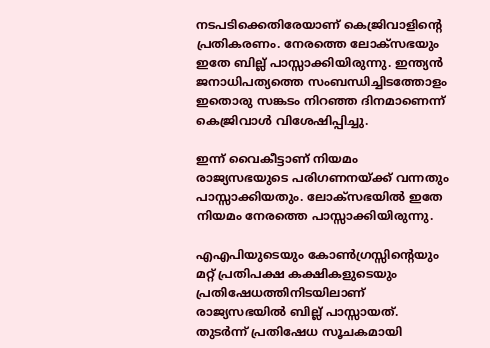നടപടിക്കെതിരേയാണ് കെജ്രിവാളിന്റെ പ്രതികരണം. നേരത്തെ ലോക്‌സഭയും ഇതേ ബില്ല് പാസ്സാക്കിയിരുന്നു. ഇന്ത്യന്‍ ജനാധിപത്യത്തെ സംബന്ധിച്ചിടത്തോളം ഇതൊരു സങ്കടം നിറഞ്ഞ ദിനമാണെന്ന് കെജ്രിവാള്‍ വിശേഷിപ്പിച്ചു.

ഇന്ന് വൈകീട്ടാണ് നിയമം രാജ്യസഭയുടെ പരിഗണനയ്ക്ക് വന്നതും പാസ്സാക്കിയതും. ലോക്‌സഭയില്‍ ഇതേ നിയമം നേരത്തെ പാസ്സാക്കിയിരുന്നു.

എഎപിയുടെയും കോണ്‍ഗ്രസ്സിന്റെയും മറ്റ് പ്രതിപക്ഷ കക്ഷികളുടെയും പ്രതിഷേധത്തിനിടയിലാണ് രാജ്യസഭയില്‍ ബില്ല് പാസ്സായത്. തുടര്‍ന്ന് പ്രതിഷേധ സൂചകമായി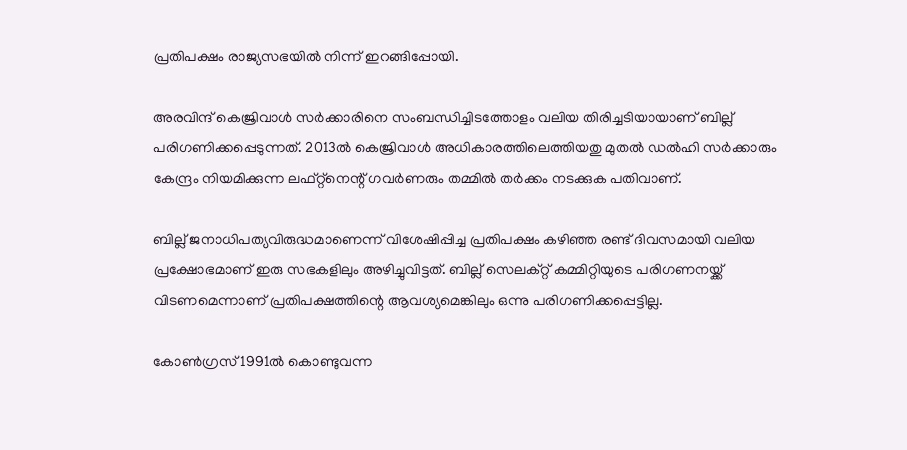പ്രതിപക്ഷം രാജ്യസഭയില്‍ നിന്ന് ഇറങ്ങിപ്പോയി.

അരവിന്ദ് കെജ്രിവാള്‍ സര്‍ക്കാരിനെ സംബന്ധിച്ചിടത്തോളം വലിയ തിരിച്ചടിയായാണ് ബില്ല് പരിഗണിക്കപ്പെടുന്നത്. 2013ല്‍ കെജ്രിവാള്‍ അധികാരത്തിലെത്തിയതു മുതല്‍ ഡല്‍ഹി സര്‍ക്കാരും കേന്ദ്രം നിയമിക്കുന്ന ലഫ്റ്റ്‌നെന്റ് ഗവര്‍ണരും തമ്മില്‍ തര്‍ക്കം നടക്കുക പതിവാണ്.

ബില്ല് ജനാധിപത്യവിരുദ്ധമാണെന്ന് വിശേഷിപ്പിച്ച പ്രതിപക്ഷം കഴിഞ്ഞ രണ്ട് ദിവസമായി വലിയ പ്രക്ഷോഭമാണ് ഇരു സഭകളിലും അഴിച്ചുവിട്ടത്. ബില്ല് സെലക്റ്റ് കമ്മിറ്റിയുടെ പരിഗണനയ്ക്ക് വിടണമെന്നാണ് പ്രതിപക്ഷത്തിന്റെ ആവശ്യമെങ്കിലും ഒന്നു പരിഗണിക്കപ്പെട്ടില്ല.

കോണ്‍ഗ്രസ് 1991ല്‍ കൊണ്ടുവന്ന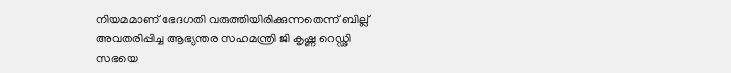നിയമമാണ് ഭേദഗതി വരുത്തിയിരിക്കുന്നതെന്ന് ബില്ല് അവതരിപ്പിച്ച ആഭ്യന്തര സഹമന്ത്രി ജി കൃഷ്ണ റെഡ്ഢി സഭയെ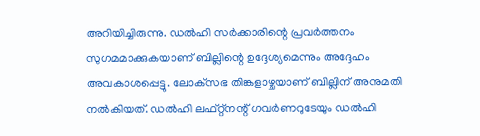അറിയിച്ചിരുന്നു. ഡല്‍ഹി സര്‍ക്കാരിന്റെ പ്രവര്‍ത്തനം സുഗമമാക്കുകയാണ് ബില്ലിന്റെ ഉദ്ദേശ്യമെന്നും അദ്ദേഹം അവകാശപ്പെട്ടു. ലോക്‌സഭ തിങ്കളാഴ്ചയാണ് ബില്ലിന് അനുമതി നല്‍കിയത്. ഡല്‍ഹി ലഫ്റ്റ്‌നന്റ് ഗവര്‍ണറുടേയും ഡല്‍ഹി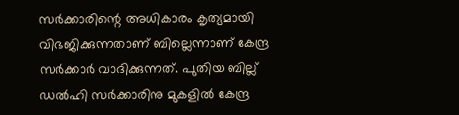സര്‍ക്കാരിന്റെ അധികാരം കൃത്യമായി വിഭജിക്കുന്നതാണ് ബില്ലെന്നാണ് കേന്ദ്ര സര്‍ക്കാര്‍ വാദിക്കുന്നത്. പുതിയ ബില്ല് ഡല്‍ഹി സര്‍ക്കാരിനു മുകളില്‍ കേന്ദ്ര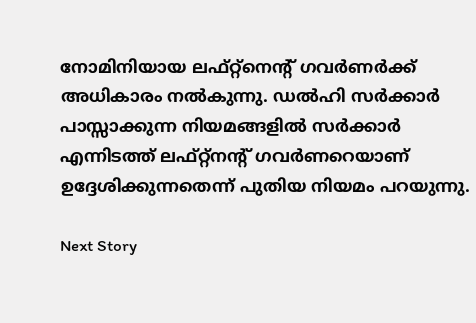നോമിനിയായ ലഫ്റ്റ്‌നെന്റ് ഗവര്‍ണര്‍ക്ക് അധികാരം നല്‍കുന്നു. ഡല്‍ഹി സര്‍ക്കാര്‍ പാസ്സാക്കുന്ന നിയമങ്ങളില്‍ സര്‍ക്കാര്‍ എന്നിടത്ത് ലഫ്റ്റ്‌നന്റ് ഗവര്‍ണറെയാണ് ഉദ്ദേശിക്കുന്നതെന്ന് പുതിയ നിയമം പറയുന്നു.

Next Story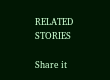RELATED STORIES

Share it